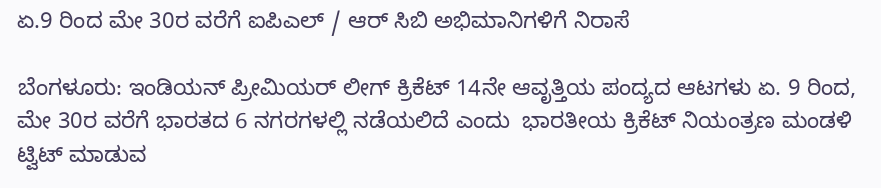ಏ.9 ರಿಂದ ಮೇ 30ರ ವರೆಗೆ ಐಪಿಎಲ್ / ಆರ್ ಸಿಬಿ ಅಭಿಮಾನಿಗಳಿಗೆ ನಿರಾಸೆ

ಬೆಂಗಳೂರು: ಇಂಡಿಯನ್ ಪ್ರೀಮಿಯರ್ ಲೀಗ್ ಕ್ರಿಕೆಟ್ 14ನೇ ಆವೃತ್ತಿಯ ಪಂದ್ಯದ ಆಟಗಳು ಏ. 9 ರಿಂದ, ಮೇ 30ರ ವರೆಗೆ ಭಾರತದ 6 ನಗರಗಳಲ್ಲಿ ನಡೆಯಲಿದೆ ಎಂದು  ಭಾರತೀಯ ಕ್ರಿಕೆಟ್ ನಿಯಂತ್ರಣ ಮಂಡಳಿ ಟ್ವಿಟ್ ಮಾಡುವ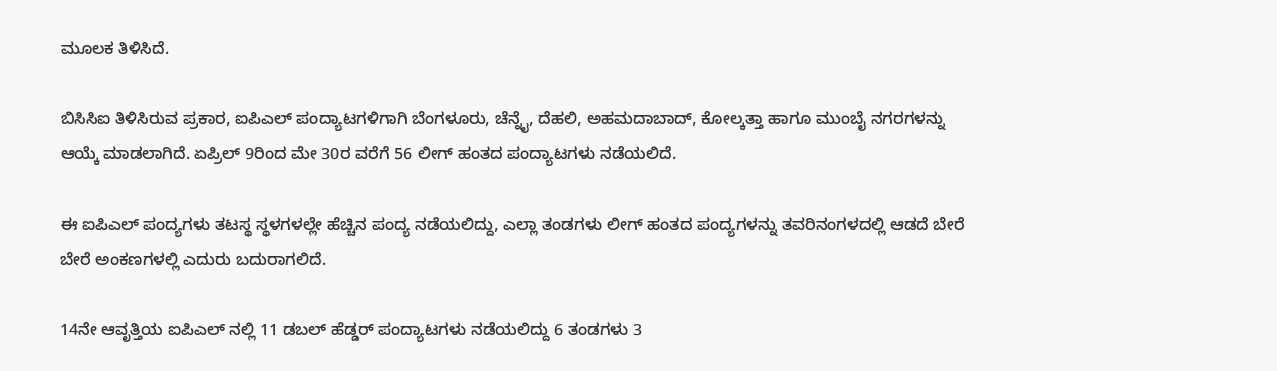ಮೂಲಕ ತಿಳಿಸಿದೆ.

ಬಿಸಿಸಿಐ ತಿಳಿಸಿರುವ ಪ್ರಕಾರ, ಐಪಿಎಲ್ ಪಂದ್ಯಾಟಗಳಿಗಾಗಿ ಬೆಂಗಳೂರು, ಚೆನ್ನೈ, ದೆಹಲಿ, ಅಹಮದಾಬಾದ್, ಕೋಲ್ಕತ್ತಾ ಹಾಗೂ ಮುಂಬೈ ನಗರಗಳನ್ನು ಆಯ್ಕೆ ಮಾಡಲಾಗಿದೆ. ಏಪ್ರಿಲ್ 9ರಿಂದ ಮೇ 30ರ ವರೆಗೆ 56 ಲೀಗ್ ಹಂತದ ಪಂದ್ಯಾಟಗಳು ನಡೆಯಲಿದೆ.

ಈ ಐಪಿಎಲ್ ಪಂದ್ಯಗಳು ತಟಸ್ಥ ಸ್ಥಳಗಳಲ್ಲೇ ಹೆಚ್ಚಿನ ಪಂದ್ಯ ನಡೆಯಲಿದ್ದು, ಎಲ್ಲಾ ತಂಡಗಳು ಲೀಗ್ ಹಂತದ ಪಂದ್ಯಗಳನ್ನು ತವರಿನಂಗಳದಲ್ಲಿ ಆಡದೆ ಬೇರೆ ಬೇರೆ ಅಂಕಣಗಳಲ್ಲಿ ಎದುರು ಬದುರಾಗಲಿದೆ.

14ನೇ ಆವೃತ್ತಿಯ ಐಪಿಎಲ್ ನಲ್ಲಿ 11 ಡಬಲ್ ಹೆಡ್ಡರ್ ಪಂದ್ಯಾಟಗಳು ನಡೆಯಲಿದ್ದು 6 ತಂಡಗಳು 3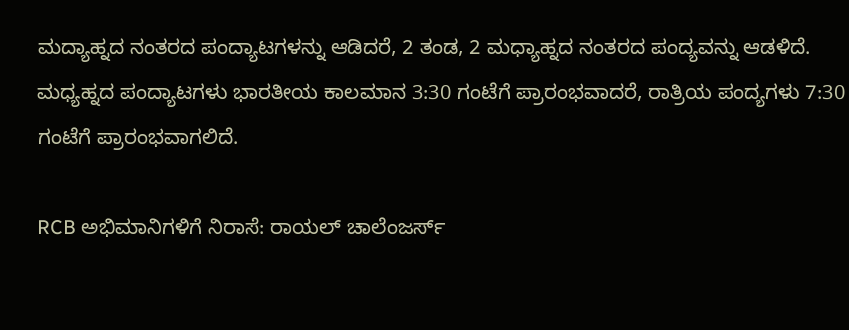ಮದ್ಯಾಹ್ನದ ನಂತರದ ಪಂದ್ಯಾಟಗಳನ್ನು ಆಡಿದರೆ, 2 ತಂಡ, 2 ಮಧ್ಯಾಹ್ನದ ನಂತರದ ಪಂದ್ಯವನ್ನು ಆಡಳಿದೆ. ಮಧ್ಯಹ್ನದ ಪಂದ್ಯಾಟಗಳು ಭಾರತೀಯ ಕಾಲಮಾನ 3:30 ಗಂಟೆಗೆ ಪ್ರಾರಂಭವಾದರೆ, ರಾತ್ರಿಯ ಪಂದ್ಯಗಳು 7:30 ಗಂಟೆಗೆ ಪ್ರಾರಂಭವಾಗಲಿದೆ.

RCB ಅಭಿಮಾನಿಗಳಿಗೆ ನಿರಾಸೆ: ರಾಯಲ್ ಚಾಲೆಂಜರ್ಸ್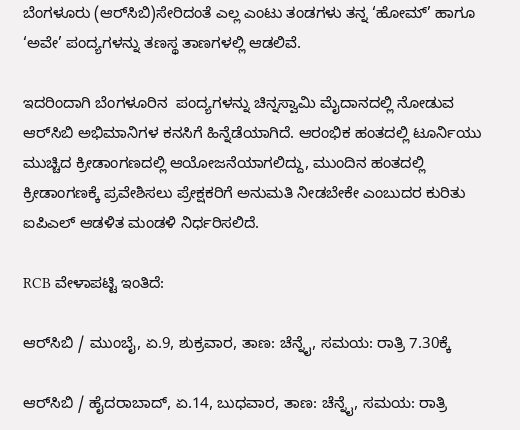ಬೆಂಗಳೂರು (ಆರ್‌ಸಿಬಿ)ಸೇರಿದಂತೆ ಎಲ್ಲ ಎಂಟು ತಂಡಗಳು ತನ್ನ ‘ಹೋಮ್’ ಹಾಗೂ ‘ಅವೇ’ ಪಂದ್ಯಗಳನ್ನು ತಣಸ್ಥ ತಾಣಗಳಲ್ಲಿ ಆಡಲಿವೆ.

ಇದರಿಂದಾಗಿ ಬೆಂಗಳೂರಿನ  ಪಂದ್ಯಗಳನ್ನು ಚಿನ್ನಸ್ವಾಮಿ ಮೈದಾನದಲ್ಲಿ ನೋಡುವ ಆರ್‌ಸಿಬಿ ಅಭಿಮಾನಿಗಳ ಕನಸಿಗೆ ಹಿನ್ನೆಡೆಯಾಗಿದೆ. ಆರಂಭಿಕ ಹಂತದಲ್ಲಿ ಟೂರ್ನಿಯು ಮುಚ್ಚಿದ ಕ್ರೀಡಾಂಗಣದಲ್ಲಿ ಆಯೋಜನೆಯಾಗಲಿದ್ದು, ಮುಂದಿನ ಹಂತದಲ್ಲಿ ಕ್ರೀಡಾಂಗಣಕ್ಕೆ ಪ್ರವೇಶಿಸಲು ಪ್ರೇಕ್ಷಕರಿಗೆ ಅನುಮತಿ ನೀಡಬೇಕೇ ಎಂಬುದರ ಕುರಿತು ಐಪಿಎಲ್ ಆಡಳಿತ ಮಂಡಳಿ ನಿರ್ಧರಿಸಲಿದೆ.

RCB ವೇಳಾಪಟ್ಟಿ ಇಂತಿದೆ:

ಆರ್‌ಸಿಬಿ / ಮುಂಬೈ, ಏ.9, ಶುಕ್ರವಾರ, ತಾಣ: ಚೆನ್ನೈ, ಸಮಯ: ರಾತ್ರಿ 7.30ಕ್ಕೆ

ಆರ್‌ಸಿಬಿ / ಹೈದರಾಬಾದ್, ಏ.14, ಬುಧವಾರ, ತಾಣ: ಚೆನ್ನೈ, ಸಮಯ: ರಾತ್ರಿ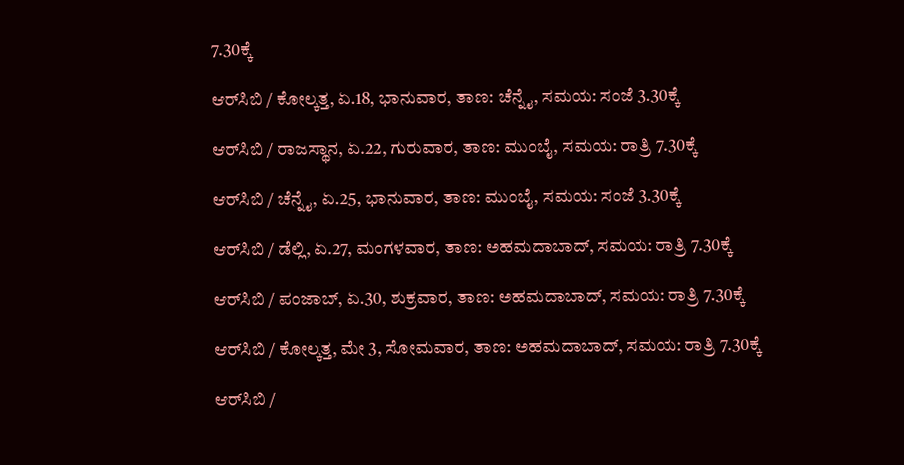7.30ಕ್ಕೆ

ಆರ್‌ಸಿಬಿ / ಕೋಲ್ಕತ್ತ, ಏ.18, ಭಾನುವಾರ, ತಾಣ: ಚೆನ್ನೈ, ಸಮಯ: ಸಂಜೆ 3.30ಕ್ಕೆ

ಆರ್‌ಸಿಬಿ / ರಾಜಸ್ಥಾನ, ಏ.22, ಗುರುವಾರ, ತಾಣ: ಮುಂಬೈ, ಸಮಯ: ರಾತ್ರಿ 7.30ಕ್ಕೆ

ಆರ್‌ಸಿಬಿ / ಚೆನ್ನೈ, ಏ.25, ಭಾನುವಾರ, ತಾಣ: ಮುಂಬೈ, ಸಮಯ: ಸಂಜೆ 3.30ಕ್ಕೆ

ಆರ್‌ಸಿಬಿ / ಡೆಲ್ಲಿ, ಏ.27, ಮಂಗಳವಾರ, ತಾಣ: ಅಹಮದಾಬಾದ್, ಸಮಯ: ರಾತ್ರಿ 7.30ಕ್ಕೆ

ಆರ್‌ಸಿಬಿ / ಪಂಜಾಬ್, ಏ.30, ಶುಕ್ರವಾರ, ತಾಣ: ಅಹಮದಾಬಾದ್, ಸಮಯ: ರಾತ್ರಿ 7.30ಕ್ಕೆ

ಆರ್‌ಸಿಬಿ / ಕೋಲ್ಕತ್ತ, ಮೇ 3, ಸೋಮವಾರ, ತಾಣ: ಅಹಮದಾಬಾದ್, ಸಮಯ: ರಾತ್ರಿ 7.30ಕ್ಕೆ

ಆರ್‌ಸಿಬಿ /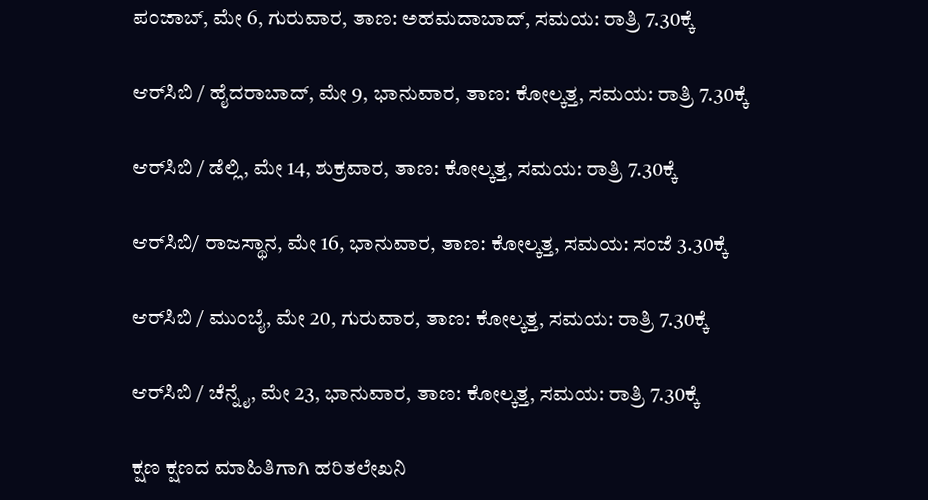ಪಂಜಾಬ್, ಮೇ 6, ಗುರುವಾರ, ತಾಣ: ಅಹಮದಾಬಾದ್, ಸಮಯ: ರಾತ್ರಿ 7.30ಕ್ಕೆ

ಆರ್‌ಸಿಬಿ / ಹೈದರಾಬಾದ್, ಮೇ 9, ಭಾನುವಾರ, ತಾಣ: ಕೋಲ್ಕತ್ತ, ಸಮಯ: ರಾತ್ರಿ 7.30ಕ್ಕೆ

ಆರ್‌ಸಿಬಿ / ಡೆಲ್ಲಿ, ಮೇ 14, ಶುಕ್ರವಾರ, ತಾಣ: ಕೋಲ್ಕತ್ತ, ಸಮಯ: ರಾತ್ರಿ 7.30ಕ್ಕೆ

ಆರ್‌ಸಿಬಿ/ ರಾಜಸ್ಥಾನ, ಮೇ 16, ಭಾನುವಾರ, ತಾಣ: ಕೋಲ್ಕತ್ತ, ಸಮಯ: ಸಂಜೆ 3.30ಕ್ಕೆ

ಆರ್‌ಸಿಬಿ / ಮುಂಬೈ, ಮೇ 20, ಗುರುವಾರ, ತಾಣ: ಕೋಲ್ಕತ್ತ, ಸಮಯ: ರಾತ್ರಿ 7.30ಕ್ಕೆ

ಆರ್‌ಸಿಬಿ / ಚೆನ್ನೈ, ಮೇ 23, ಭಾನುವಾರ, ತಾಣ: ಕೋಲ್ಕತ್ತ, ಸಮಯ: ರಾತ್ರಿ 7.30ಕ್ಕೆ

ಕ್ಷಣ ಕ್ಷಣದ ಮಾಹಿತಿಗಾಗಿ ಹರಿತಲೇಖನಿ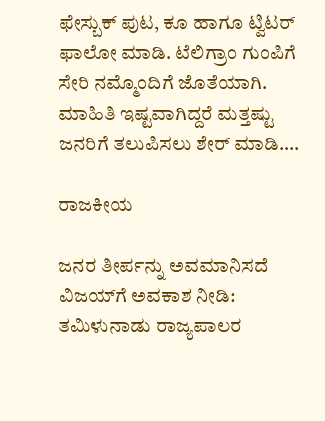ಫೇಸ್ಬುಕ್ ಪುಟ, ಕೂ ಹಾಗೂ ಟ್ವಿಟರ್ ಫಾಲೋ ಮಾಡಿ. ಟೆಲಿಗ್ರಾಂ ಗುಂಪಿಗೆ ಸೇರಿ ನಮ್ಮೊಂದಿಗೆ ಜೊತೆಯಾಗಿ. ಮಾಹಿತಿ ಇಷ್ಟವಾಗಿದ್ದರೆ ಮತ್ತಷ್ಟು ಜನರಿಗೆ ತಲುಪಿಸಲು ಶೇರ್ ಮಾಡಿ….

ರಾಜಕೀಯ

ಜನರ ತೀರ್ಪನ್ನು ಅವಮಾನಿಸದೆ ವಿಜಯ್‌ಗೆ ಅವಕಾಶ ನೀಡಿ: ತಮಿಳುನಾಡು ರಾಜ್ಯಪಾಲರ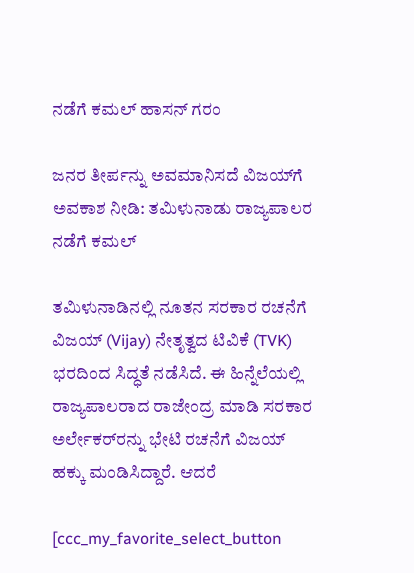ನಡೆಗೆ ಕಮಲ್ ಹಾಸನ್ ಗರಂ

ಜನರ ತೀರ್ಪನ್ನು ಅವಮಾನಿಸದೆ ವಿಜಯ್‌ಗೆ ಅವಕಾಶ ನೀಡಿ: ತಮಿಳುನಾಡು ರಾಜ್ಯಪಾಲರ ನಡೆಗೆ ಕಮಲ್

ತಮಿಳುನಾಡಿನಲ್ಲಿ ನೂತನ ಸರಕಾರ ರಚನೆಗೆ ವಿಜಯ್ (Vijay) ನೇತೃತ್ವದ ಟಿವಿಕೆ (TVK) ಭರದಿಂದ ಸಿದ್ಧತೆ ನಡೆಸಿದೆ. ಈ ಹಿನ್ನೆಲೆಯಲ್ಲಿ ರಾಜ್ಯಪಾಲರಾದ ರಾಜೇಂದ್ರ ಮಾಡಿ ಸರಕಾರ ಅರ್ಲೇಕರ್‌ರನ್ನು ಭೇಟಿ ರಚನೆಗೆ ವಿಜಯ್ ಹಕ್ಕು ಮಂಡಿಸಿದ್ದಾರೆ. ಆದರೆ

[ccc_my_favorite_select_button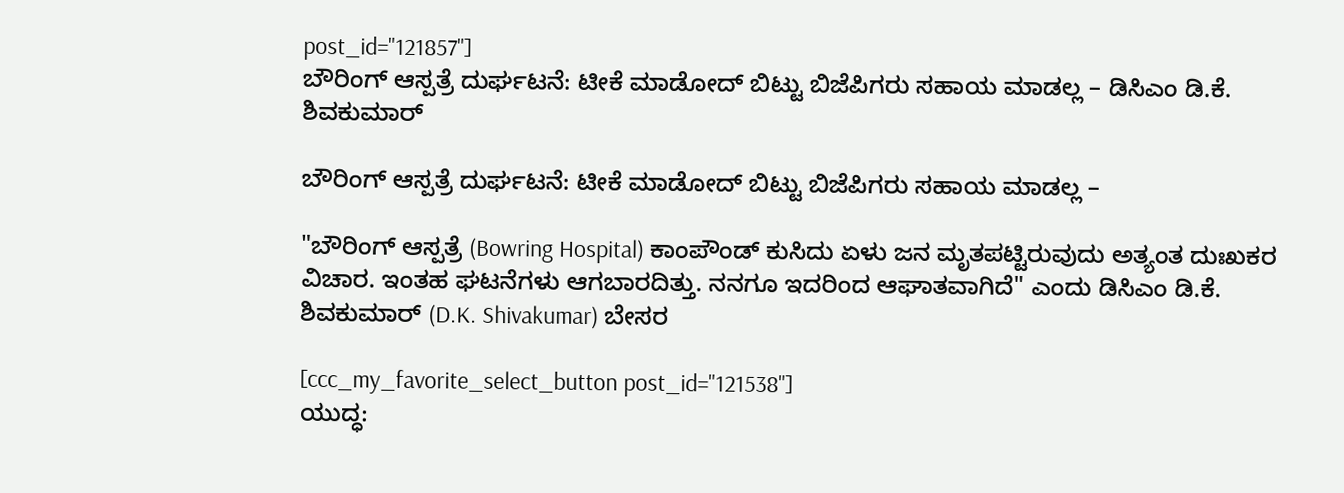post_id="121857"]
ಬೌರಿಂಗ್ ಆಸ್ಪತ್ರೆ ದುರ್ಘಟನೆ: ಟೀಕೆ ಮಾಡೋದ್ ಬಿಟ್ಟು ಬಿಜೆಪಿಗರು ಸಹಾಯ ಮಾಡಲ್ಲ – ಡಿಸಿಎಂ‌ ಡಿ.ಕೆ. ಶಿವಕುಮಾರ್

ಬೌರಿಂಗ್ ಆಸ್ಪತ್ರೆ ದುರ್ಘಟನೆ: ಟೀಕೆ ಮಾಡೋದ್ ಬಿಟ್ಟು ಬಿಜೆಪಿಗರು ಸಹಾಯ ಮಾಡಲ್ಲ –

"ಬೌರಿಂಗ್ ಆಸ್ಪತ್ರೆ (Bowring Hospital) ಕಾಂಪೌಂಡ್ ಕುಸಿದು ಏಳು ಜನ ಮೃತಪಟ್ಟಿರುವುದು ಅತ್ಯಂತ ದುಃಖಕರ ವಿಚಾರ. ಇಂತಹ ಘಟನೆಗಳು ಆಗಬಾರದಿತ್ತು. ನನಗೂ ಇದರಿಂದ ಆಘಾತವಾಗಿದೆ" ಎಂದು ಡಿಸಿಎಂ ಡಿ.ಕೆ‌. ಶಿವಕುಮಾರ್ (D.K. Shivakumar) ಬೇಸರ

[ccc_my_favorite_select_button post_id="121538"]
ಯುದ್ಧ: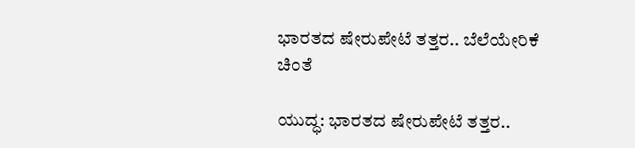ಭಾರತದ ಷೇರುಪೇಟೆ ತತ್ತರ.. ಬೆಲೆಯೇರಿಕೆ ಚಿಂತೆ

ಯುದ್ಧ: ಭಾರತದ ಷೇರುಪೇಟೆ ತತ್ತರ..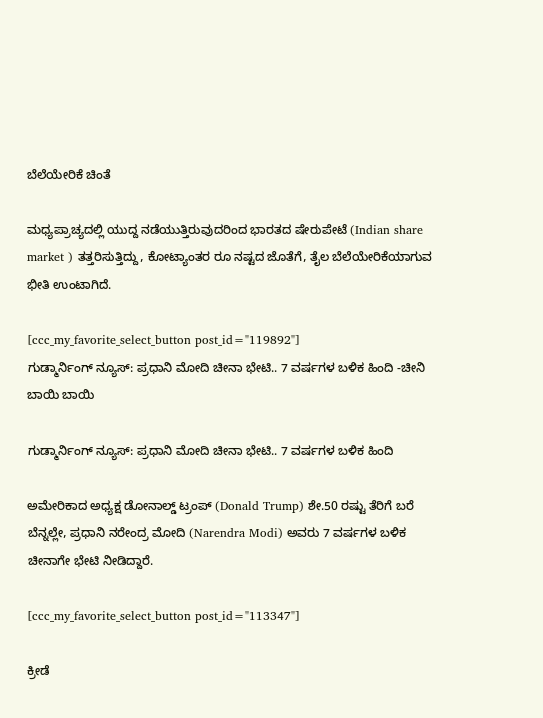ಬೆಲೆಯೇರಿಕೆ ಚಿಂತೆ

ಮಧ್ಯಪ್ರಾಚ್ಯದಲ್ಲಿ ಯುದ್ದ ನಡೆಯುತ್ತಿರುವುದರಿಂದ ಭಾರತದ ಷೇರುಪೇಟೆ (Indian share market ) ತತ್ತರಿಸುತ್ತಿದ್ದು, ಕೋಟ್ಯಾಂತರ ರೂ ನಷ್ಟದ ಜೊತೆಗೆ, ತೈಲ ಬೆಲೆಯೇರಿಕೆಯಾಗುವ ಭೀತಿ ಉಂಟಾಗಿದೆ.

[ccc_my_favorite_select_button post_id="119892"]
ಗುಡ್ಮಾರ್ನಿಂಗ್ ನ್ಯೂಸ್: ಪ್ರಧಾನಿ ಮೋದಿ ಚೀನಾ ಭೇಟಿ.. 7 ವರ್ಷಗಳ ಬಳಿಕ ಹಿಂದಿ -ಚೀನಿ ಬಾಯಿ ಬಾಯಿ

ಗುಡ್ಮಾರ್ನಿಂಗ್ ನ್ಯೂಸ್: ಪ್ರಧಾನಿ ಮೋದಿ ಚೀನಾ ಭೇಟಿ.. 7 ವರ್ಷಗಳ ಬಳಿಕ ಹಿಂದಿ

ಅಮೇರಿಕಾದ ಅಧ್ಯಕ್ಷ ಡೋನಾಲ್ಡ್ ಟ್ರಂಪ್ (Donald Trump) ಶೇ.50 ರಷ್ಟು ತೆರಿಗೆ ಬರೆ ಬೆನ್ನಲ್ಲೇ, ಪ್ರಧಾನಿ ನರೇಂದ್ರ ಮೋದಿ (Narendra Modi) ಅವರು 7 ವರ್ಷಗಳ ಬಳಿಕ ಚೀನಾಗೇ ಭೇಟಿ ನೀಡಿದ್ದಾರೆ.

[ccc_my_favorite_select_button post_id="113347"]

ಕ್ರೀಡೆ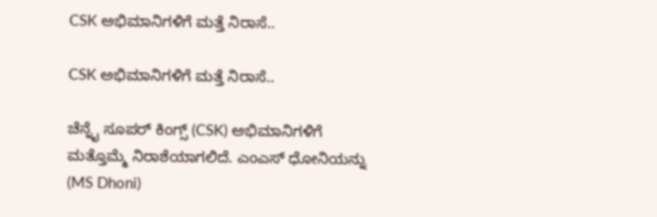CSK ಅಭಿಮಾನಿಗಳಿಗೆ ಮತ್ತೆ ನಿರಾಸೆ..

CSK ಅಭಿಮಾನಿಗಳಿಗೆ ಮತ್ತೆ ನಿರಾಸೆ..

ಚೆನ್ನೈ ಸೂಪರ್ ಕಿಂಗ್ಸ್ (CSK) ಅಭಿಮಾನಿಗಳಿಗೆ ಮತ್ತೊಮ್ಮೆ ನಿರಾಶೆಯಾಗಲಿದೆ. ಎಂಎಸ್ ಧೋನಿಯನ್ನು (MS Dhoni)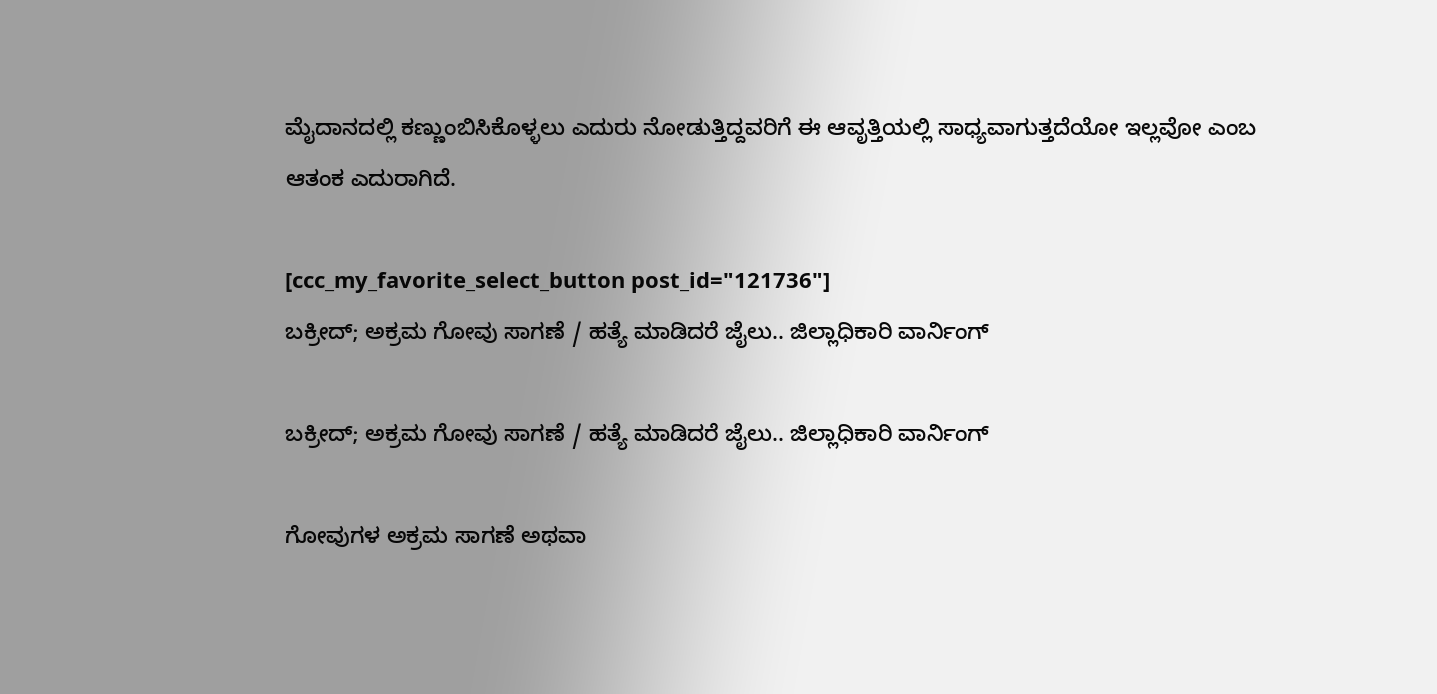ಮೈದಾನದಲ್ಲಿ ಕಣ್ಣುಂಬಿಸಿಕೊಳ್ಳಲು ಎದುರು ನೋಡುತ್ತಿದ್ದವರಿಗೆ ಈ ಆವೃತ್ತಿಯಲ್ಲಿ ಸಾಧ್ಯವಾಗುತ್ತದೆಯೋ ಇಲ್ಲವೋ ಎಂಬ ಆತಂಕ ಎದುರಾಗಿದೆ‌.

[ccc_my_favorite_select_button post_id="121736"]
ಬಕ್ರೀದ್; ಅಕ್ರಮ ಗೋವು ಸಾಗಣೆ / ಹತ್ಯೆ ಮಾಡಿದರೆ ಜೈಲು.. ಜಿಲ್ಲಾಧಿಕಾರಿ ವಾರ್ನಿಂಗ್

ಬಕ್ರೀದ್; ಅಕ್ರಮ ಗೋವು ಸಾಗಣೆ / ಹತ್ಯೆ ಮಾಡಿದರೆ ಜೈಲು.. ಜಿಲ್ಲಾಧಿಕಾರಿ ವಾರ್ನಿಂಗ್

ಗೋವುಗಳ ಅಕ್ರಮ ಸಾಗಣೆ ಅಥವಾ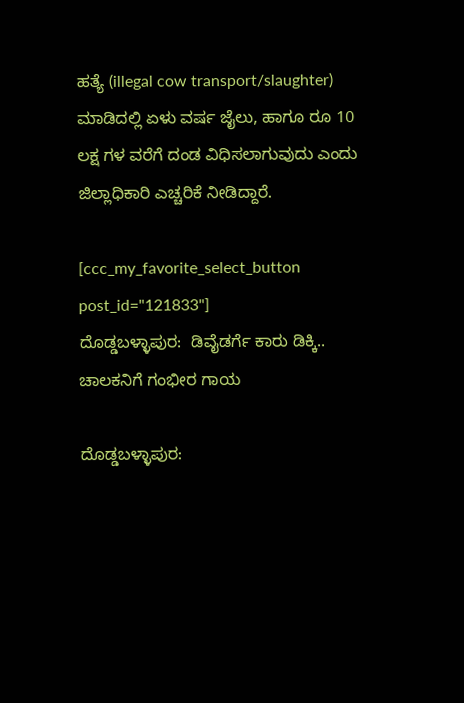ಹತ್ಯೆ (illegal cow transport/slaughter) ಮಾಡಿದಲ್ಲಿ ಏಳು ವರ್ಷ ಜೈಲು, ಹಾಗೂ ರೂ 10 ಲಕ್ಷ ಗಳ ವರೆಗೆ ದಂಡ ವಿಧಿಸಲಾಗುವುದು ಎಂದು ಜಿಲ್ಲಾಧಿಕಾರಿ ಎಚ್ಚರಿಕೆ ನೀಡಿದ್ದಾರೆ.

[ccc_my_favorite_select_button post_id="121833"]
ದೊಡ್ಡಬಳ್ಳಾಪುರ:  ಡಿವೈಡರ್ಗೆ ಕಾರು ಡಿಕ್ಕಿ.. ಚಾಲಕನಿಗೆ ಗಂಭೀರ ಗಾಯ

ದೊಡ್ಡಬಳ್ಳಾಪುರ: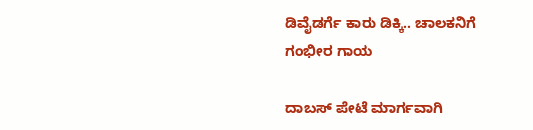ಡಿವೈಡರ್ಗೆ ಕಾರು ಡಿಕ್ಕಿ.. ಚಾಲಕನಿಗೆ ಗಂಭೀರ ಗಾಯ

ದಾಬಸ್ ಪೇಟೆ ಮಾರ್ಗವಾಗಿ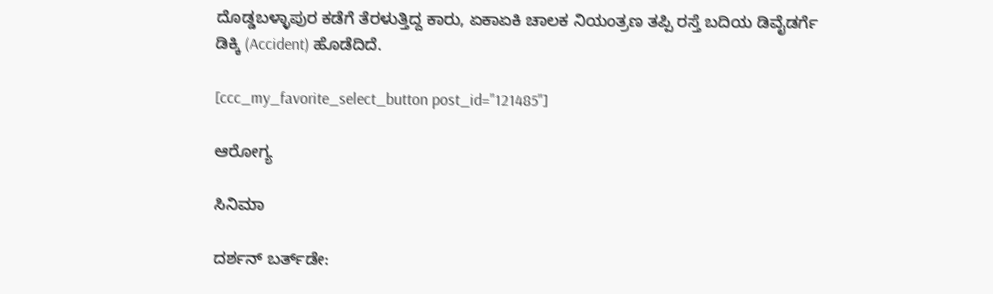ದೊಡ್ಡಬಳ್ಳಾಪುರ ಕಡೆಗೆ ತೆರಳುತ್ತಿದ್ದ ಕಾರು, ಏಕಾಏಕಿ ಚಾಲಕ ನಿಯಂತ್ರಣ ತಪ್ಪಿ ರಸ್ತೆ ಬದಿಯ ಡಿವೈಡರ್ಗೆ ಡಿಕ್ಕಿ (Accident) ಹೊಡೆದಿದೆ.

[ccc_my_favorite_select_button post_id="121485"]

ಆರೋಗ್ಯ

ಸಿನಿಮಾ

ದರ್ಶನ್ ಬರ್ತ್‌ಡೇ: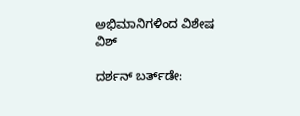ಅಭಿಮಾನಿಗಳಿಂದ ವಿಶೇಷ ವಿಶ್

ದರ್ಶನ್ ಬರ್ತ್‌ಡೇ: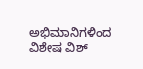ಅಭಿಮಾನಿಗಳಿಂದ ವಿಶೇಷ ವಿಶ್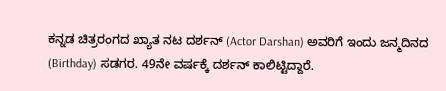ಕನ್ನಡ ಚಿತ್ರರಂಗದ ಖ್ಯಾತ ನಟ ದರ್ಶನ್ (Actor Darshan) ಅವರಿಗೆ ಇಂದು ಜನ್ಮದಿನದ (Birthday) ಸಡಗರ. 49ನೇ ವರ್ಷಕ್ಕೆ ದರ್ಶನ್ ಕಾಲಿಟ್ಟಿದ್ದಾರೆ.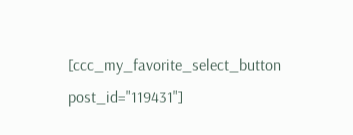[ccc_my_favorite_select_button post_id="119431"]